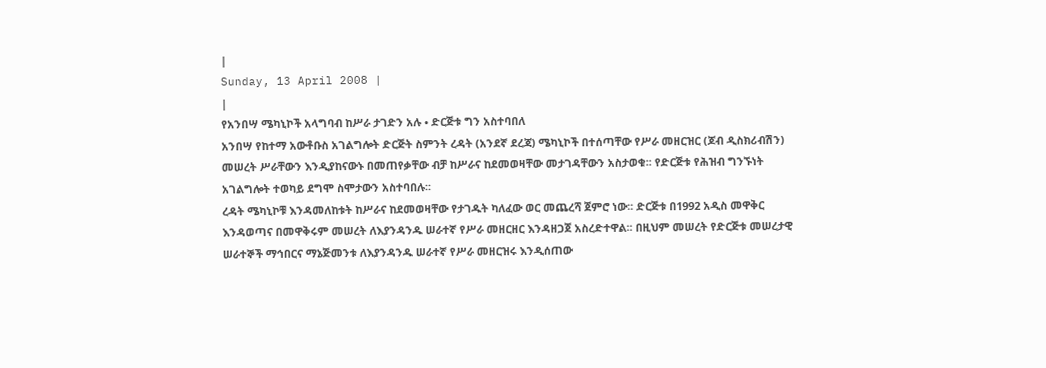|
Sunday, 13 April 2008 |
|
የአንበሣ ሜካኒኮች አላግባብ ከሥራ ታገድን አሉ • ድርጅቱ ግን አስተባበለ
አንበሣ የከተማ አውቶቡስ አገልግሎት ድርጅት ስምንት ረዳት (አንደኛ ደረጃ) ሜካኒኮች በተሰጣቸው የሥራ መዘርዝር (ጆብ ዲስክሪብሽን) መሠረት ሥራቸውን እንዲያከናውኑ በመጠየቃቸው ብቻ ከሥራና ከደመወዛቸው መታገዳቸውን አስታወቁ፡፡ የድርጅቱ የሕዝብ ግንኙነት አገልግሎት ተወካይ ደግሞ ስሞታውን አስተባበሉ፡፡
ረዳት ሜካኒኮቹ እንዳመለከቱት ከሥራና ከደመወዛቸው የታገዱት ካለፈው ወር መጨረሻ ጀምሮ ነው፡፡ ድርጅቱ በ1992 አዲስ መዋቅር እንዳወጣና በመዋቅሩም መሠረት ለእያንዳንዱ ሠራተኛ የሥራ መዘርዘር እንዳዘጋጀ አስረድተዋል፡፡ በዚህም መሠረት የድርጅቱ መሠረታዊ ሠራተኞች ማኅበርና ማኔጅመንቱ ለእያንዳንዱ ሠራተኛ የሥራ መዘርዝሩ እንዲሰጠው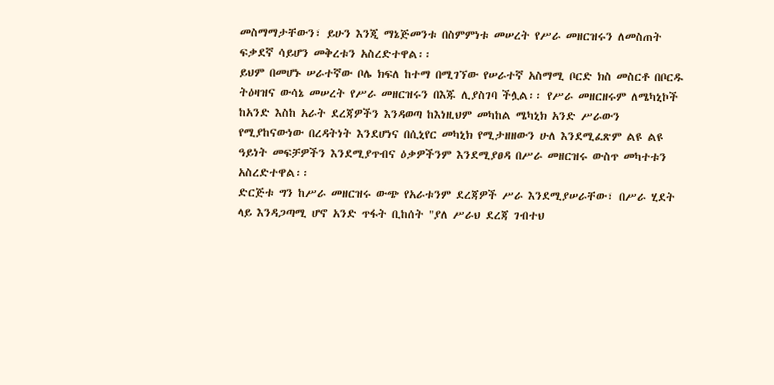መስማማታቸውን፣ ይሁን እንጂ ማኔጅመንቱ በስምምነቱ መሠረት የሥራ መዘርዝሩን ለመስጠት ፍቃደኛ ሳይሆን መቅረቱን አስረድተዋል፡፡
ይህም በመሆኑ ሠራተኛው ቦሌ ክፍለ ከተማ በሚገኘው የሠራተኛ አስማሚ ቦርድ ክስ መስርቶ በቦርዱ ትዕዛዝና ውሳኔ መሠረት የሥራ መዘርዝሩን በእጁ ሊያስገባ ችሏል፡፡ የሥራ መዘርዘሩም ለሜካኒኮች ከአንድ እስከ አራት ደረጃዎችን እንዳወጣ ከእነዚህም መካከል ሜካኒክ አንድ ሥራውን የሚያከናውነው በረዳትነት እንደሆነና በሲኒየር መካኒክ የሚታዘዘውን ሁለ እንደሚፈጽም ልዩ ልዩ ዓይነት መፍቻዎችን እንደሚያጥብና ዕቃዎችንም እንደሚያፀዳ በሥራ መዘርዝሩ ውስጥ መካተቱን አስረድተዋል፡፡
ድርጅቱ ግን ከሥራ መዘርዝሩ ውጭ የአራቱንም ደረጃዎች ሥራ እንደሚያሠራቸው፣ በሥራ ሂደት ላይ እንዳጋጣሚ ሆኖ አንድ ጥፋት ቢከሰት "ያለ ሥራህ ደረጃ ገብተህ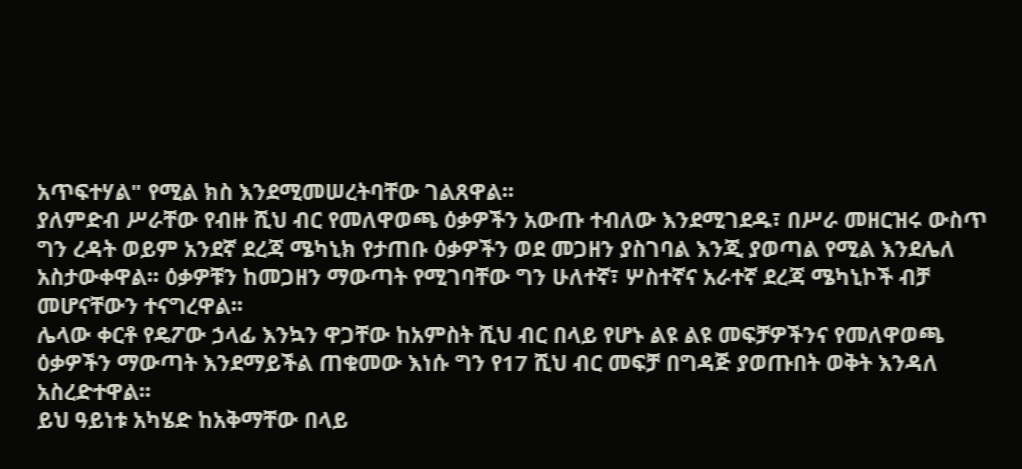አጥፍተሃል" የሚል ክስ እንደሚመሠረትባቸው ገልጸዋል፡፡
ያለምድብ ሥራቸው የብዙ ሺህ ብር የመለዋወጫ ዕቃዎችን አውጡ ተብለው እንደሚገደዱ፣ በሥራ መዘርዝሩ ውስጥ ግን ረዳት ወይም አንደኛ ደረጃ ሜካኒክ የታጠቡ ዕቃዎችን ወደ መጋዘን ያስገባል እንጂ ያወጣል የሚል እንደሌለ አስታውቀዋል፡፡ ዕቃዎቹን ከመጋዘን ማውጣት የሚገባቸው ግን ሁለተኛ፣ ሦስተኛና አራተኛ ደረጃ ሜካኒኮች ብቻ መሆናቸውን ተናግረዋል፡፡
ሌላው ቀርቶ የዴፖው ኃላፊ እንኳን ዋጋቸው ከአምስት ሺህ ብር በላይ የሆኑ ልዩ ልዩ መፍቻዎችንና የመለዋወጫ ዕቃዎችን ማውጣት እንደማይችል ጠቁመው እነሱ ግን የ17 ሺህ ብር መፍቻ በግዳጅ ያወጡበት ወቅት እንዳለ አስረድተዋል፡፡
ይህ ዓይነቱ አካሄድ ከአቅማቸው በላይ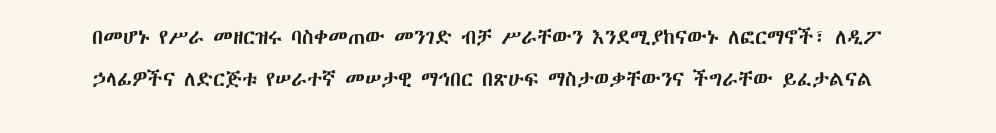በመሆኑ የሥራ መዘርዝሩ ባስቀመጠው መንገድ ብቻ ሥራቸውን እንደሚያከናውኑ ለፎርማኖች፣ ለዲፖ ኃላፊዎችና ለድርጅቱ የሠራተኛ መሠታዊ ማኅበር በጽሁፍ ማስታወቃቸውንና ችግራቸው ይፈታልናል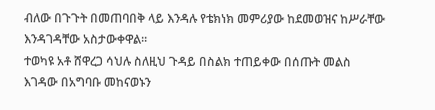ብለው በጉጉት በመጠባበቅ ላይ እንዳሉ የቴክነክ መምሪያው ከደመወዝና ከሥራቸው እንዳገዳቸው አስታውቀዋል፡፡
ተወካዩ አቶ ሸዋረጋ ሳህሉ ስለዚህ ጉዳይ በስልክ ተጠይቀው በሰጡት መልስ እገዳው በአግባቡ መከናወኑን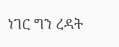ነገር ግን ረዳት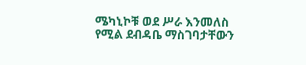ሜካኒኮቹ ወደ ሥራ እንመለስ የሚል ደብዳቤ ማስገባታቸውን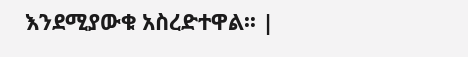እንደሚያውቁ አስረድተዋል፡፡ |